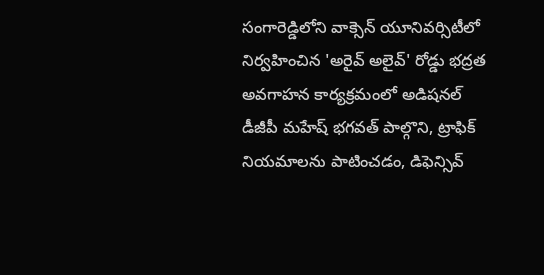సంగారెడ్డిలోని వాక్సెన్ యూనివర్సిటీలో నిర్వహించిన 'అరైవ్ అలైవ్' రోడ్డు భద్రత అవగాహన కార్యక్రమంలో అడిషనల్ డీజీపీ మహేష్ భగవత్ పాల్గొని, ట్రాఫిక్ నియమాలను పాటించడం, డిఫెన్సివ్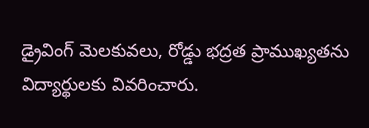డ్రైవింగ్ మెలకువలు, రోడ్డు భద్రత ప్రాముఖ్యతను విద్యార్థులకు వివరించారు.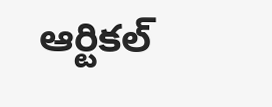ఆర్టికల్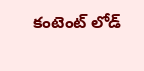కంటెంట్ లోడ్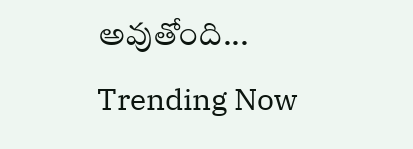అవుతోంది...
Trending Now